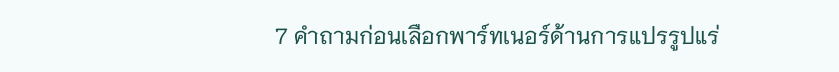7 คำถามก่อนเลือกพาร์ทเนอร์ด้านการแปรรูปแร่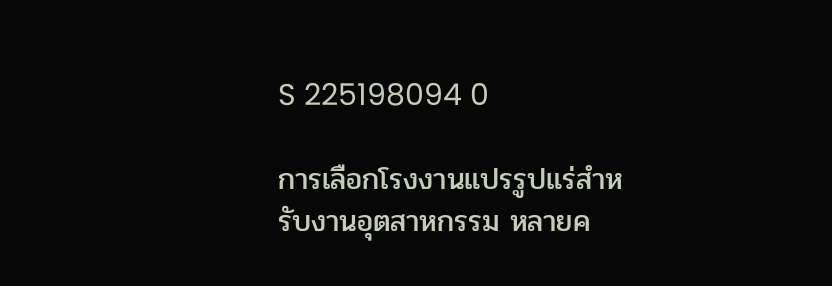S 225198094 0

การเลือกโรงงานแปรรูปแร่สำหรับงานอุตสาหกรรม หลายค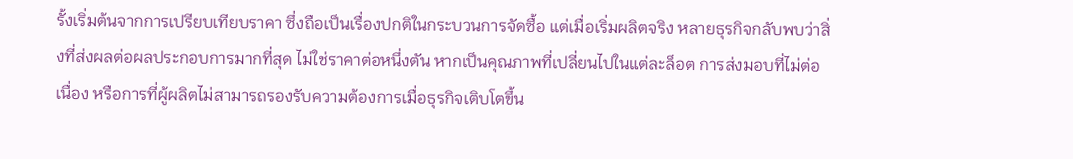รั้งเริ่มต้นจากการเปรียบเทียบราคา ซึ่งถือเป็นเรื่องปกติในกระบวนการจัดซื้อ แต่เมื่อเริ่มผลิตจริง หลายธุรกิจกลับพบว่าสิ่งที่ส่งผลต่อผลประกอบการมากที่สุด ไม่ใช่ราคาต่อหนึ่งตัน หากเป็นคุณภาพที่เปลี่ยนไปในแต่ละล็อต การส่งมอบที่ไม่ต่อเนื่อง หรือการที่ผู้ผลิตไม่สามารถรองรับความต้องการเมื่อธุรกิจเติบโตขึ้น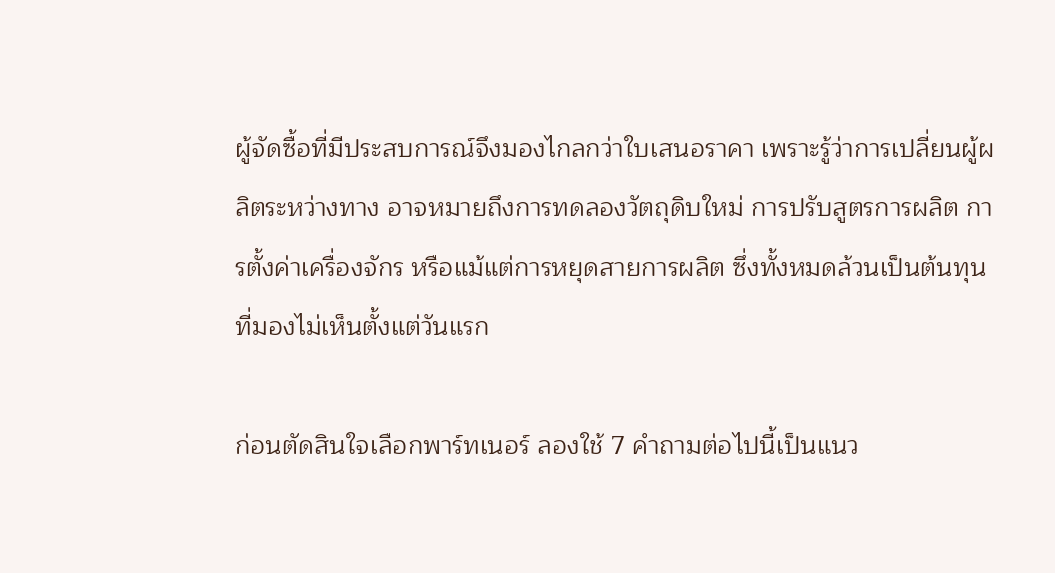ผู้จัดซื้อที่มีประสบการณ์จึงมองไกลกว่าใบเสนอราคา เพราะรู้ว่าการเปลี่ยนผู้ผลิตระหว่างทาง อาจหมายถึงการทดลองวัตถุดิบใหม่ การปรับสูตรการผลิต การตั้งค่าเครื่องจักร หรือแม้แต่การหยุดสายการผลิต ซึ่งทั้งหมดล้วนเป็นต้นทุนที่มองไม่เห็นตั้งแต่วันแรก

ก่อนตัดสินใจเลือกพาร์ทเนอร์ ลองใช้ 7 คำถามต่อไปนี้เป็นแนว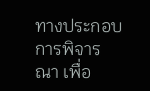ทางประกอบการพิจารณา เพื่อ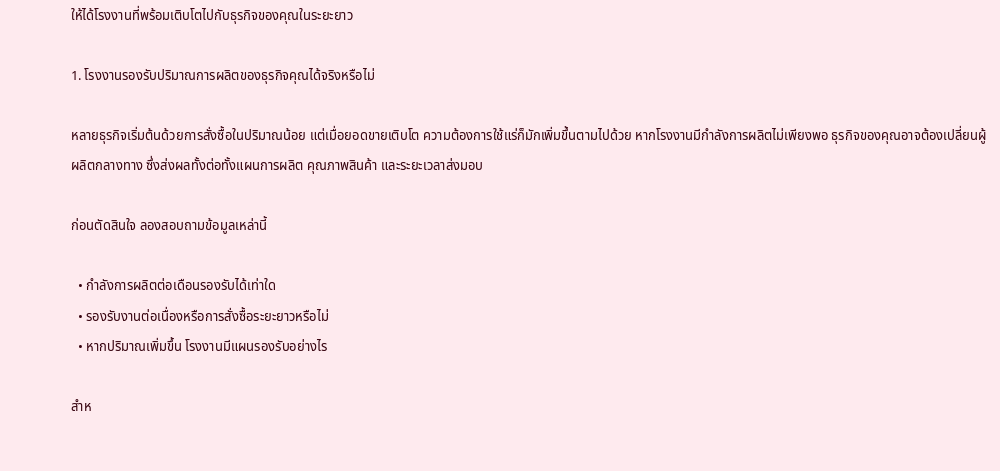ให้ได้โรงงานที่พร้อมเติบโตไปกับธุรกิจของคุณในระยะยาว

1. โรงงานรองรับปริมาณการผลิตของธุรกิจคุณได้จริงหรือไม่

หลายธุรกิจเริ่มต้นด้วยการสั่งซื้อในปริมาณน้อย แต่เมื่อยอดขายเติบโต ความต้องการใช้แร่ก็มักเพิ่มขึ้นตามไปด้วย หากโรงงานมีกำลังการผลิตไม่เพียงพอ ธุรกิจของคุณอาจต้องเปลี่ยนผู้ผลิตกลางทาง ซึ่งส่งผลทั้งต่อทั้งแผนการผลิต คุณภาพสินค้า และระยะเวลาส่งมอบ

ก่อนตัดสินใจ ลองสอบถามข้อมูลเหล่านี้

  • กำลังการผลิตต่อเดือนรองรับได้เท่าใด
  • รองรับงานต่อเนื่องหรือการสั่งซื้อระยะยาวหรือไม่
  • หากปริมาณเพิ่มขึ้น โรงงานมีแผนรองรับอย่างไร

สำห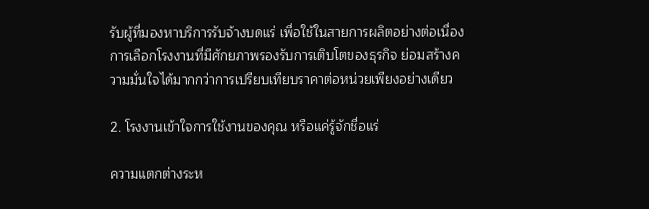รับผู้ที่มองหาบริการรับจ้างบดแร่ เพื่อใช้ในสายการผลิตอย่างต่อเนื่อง การเลือกโรงงานที่มีศักยภาพรองรับการเติบโตของธุรกิจ ย่อมสร้างความมั่นใจได้มากกว่าการเปรียบเทียบราคาต่อหน่วยเพียงอย่างเดียว

2. โรงงานเข้าใจการใช้งานของคุณ หรือแค่รู้จักชื่อแร่

ความแตกต่างระห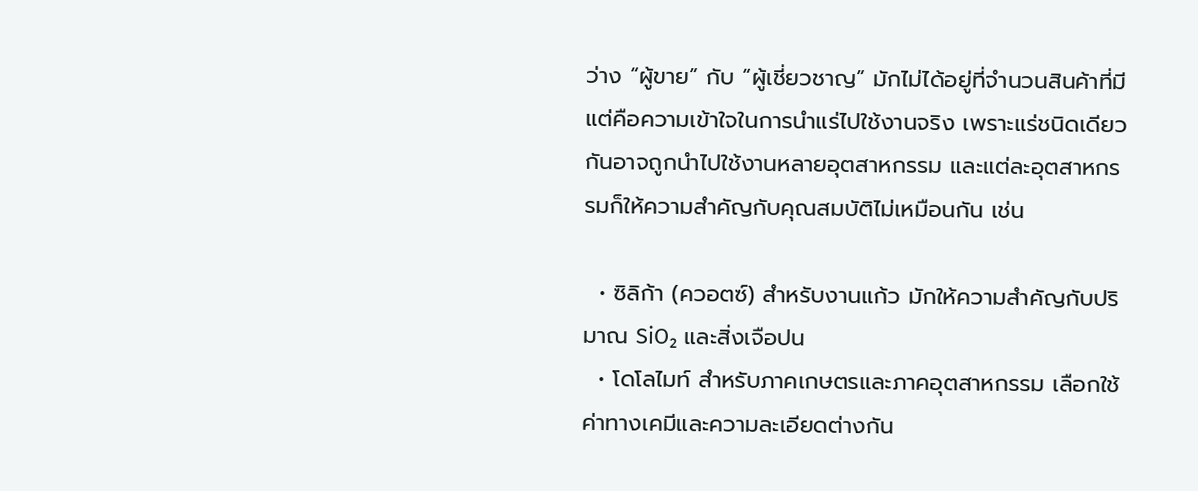ว่าง “ผู้ขาย” กับ “ผู้เชี่ยวชาญ” มักไม่ได้อยู่ที่จำนวนสินค้าที่มี แต่คือความเข้าใจในการนำแร่ไปใช้งานจริง เพราะแร่ชนิดเดียวกันอาจถูกนำไปใช้งานหลายอุตสาหกรรม และแต่ละอุตสาหกรรมก็ให้ความสำคัญกับคุณสมบัติไม่เหมือนกัน เช่น

  • ซิลิก้า (ควอตซ์) สำหรับงานแก้ว มักให้ความสำคัญกับปริมาณ SiO₂ และสิ่งเจือปน
  • โดโลไมท์ สำหรับภาคเกษตรและภาคอุตสาหกรรม เลือกใช้ค่าทางเคมีและความละเอียดต่างกัน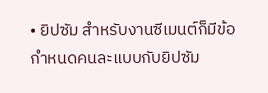• ยิปซัม สำหรับงานซีเมนต์ก็มีข้อกำหนดคนละแบบกับยิปซัม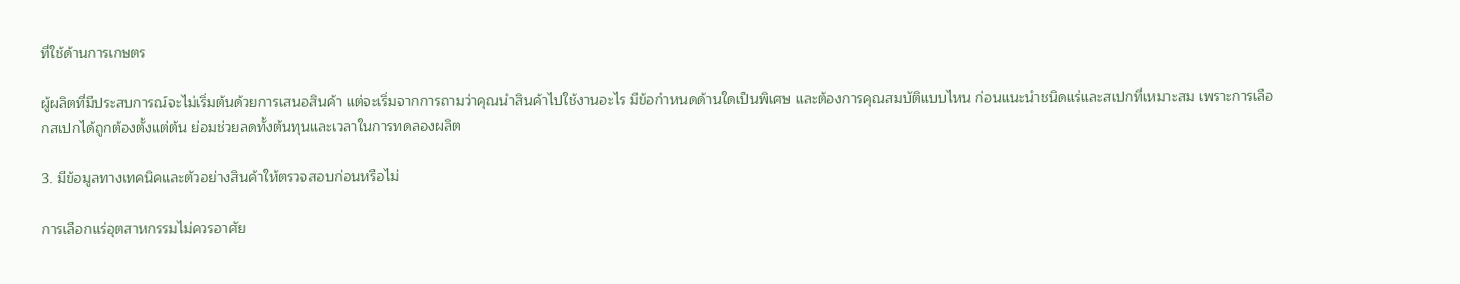ที่ใช้ด้านการเกษตร

ผู้ผลิตที่มีประสบการณ์จะไม่เริ่มต้นด้วยการเสนอสินค้า แต่จะเริ่มจากการถามว่าคุณนำสินค้าไปใช้งานอะไร มีข้อกำหนดด้านใดเป็นพิเศษ และต้องการคุณสมบัติแบบไหน ก่อนแนะนำชนิดแร่และสเปกที่เหมาะสม เพราะการเลือกสเปกได้ถูกต้องตั้งแต่ต้น ย่อมช่วยลดทั้งต้นทุนและเวลาในการทดลองผลิต

3. มีข้อมูลทางเทคนิคและตัวอย่างสินค้าให้ตรวจสอบก่อนหรือไม่

การเลือกแร่อุตสาหกรรมไม่ควรอาศัย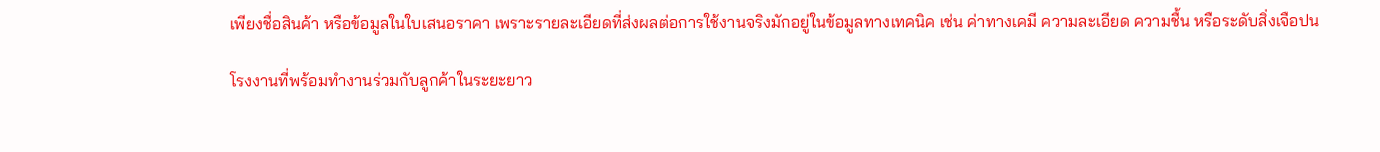เพียงชื่อสินค้า หรือข้อมูลในใบเสนอราคา เพราะรายละเอียดที่ส่งผลต่อการใช้งานจริงมักอยู่ในข้อมูลทางเทคนิค เช่น ค่าทางเคมี ความละเอียด ความชื้น หรือระดับสิ่งเจือปน

โรงงานที่พร้อมทำงานร่วมกับลูกค้าในระยะยาว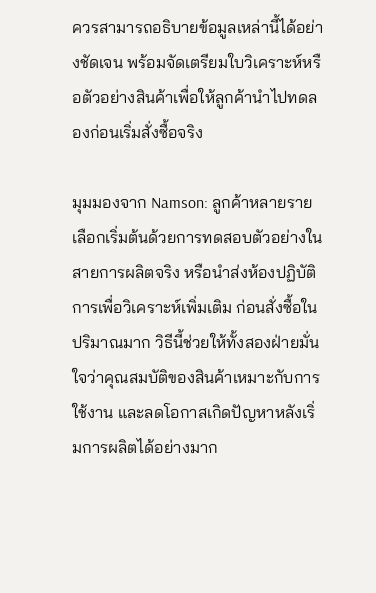ควรสามารถอธิบายข้อมูลเหล่านี้ได้อย่างชัดเจน พร้อมจัดเตรียมใบวิเคราะห์หรือตัวอย่างสินค้าเพื่อให้ลูกค้านำไปทดลองก่อนเริ่มสั่งซื้อจริง

มุมมองจาก Namson: ลูกค้าหลายรายเลือกเริ่มต้นด้วยการทดสอบตัวอย่างในสายการผลิตจริง หรือนำส่งห้องปฏิบัติการเพื่อวิเคราะห์เพิ่มเติม ก่อนสั่งซื้อในปริมาณมาก วิธีนี้ช่วยให้ทั้งสองฝ่ายมั่นใจว่าคุณสมบัติของสินค้าเหมาะกับการใช้งาน และลดโอกาสเกิดปัญหาหลังเริ่มการผลิตได้อย่างมาก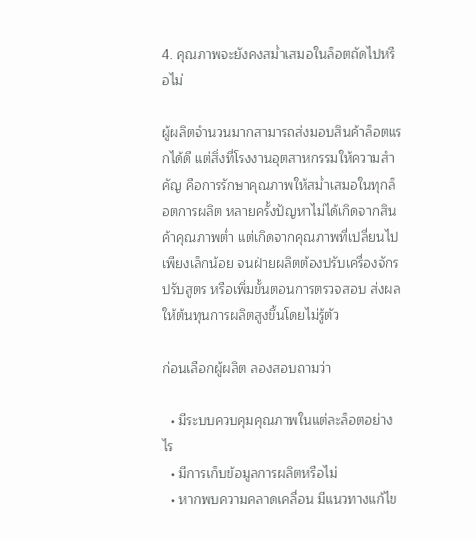4. คุณภาพจะยังคงสม่ำเสมอในล็อตถัดไปหรือไม่

ผู้ผลิตจำนวนมากสามารถส่งมอบสินค้าล็อตแรกได้ดี แต่สิ่งที่โรงงานอุตสาหกรรมให้ความสำคัญ คือการรักษาคุณภาพให้สม่ำเสมอในทุกล็อตการผลิต หลายครั้งปัญหาไม่ได้เกิดจากสินค้าคุณภาพต่ำ แต่เกิดจากคุณภาพที่เปลี่ยนไปเพียงเล็กน้อย จนฝ่ายผลิตต้องปรับเครื่องจักร ปรับสูตร หรือเพิ่มขั้นตอนการตรวจสอบ ส่งผลให้ต้นทุนการผลิตสูงขึ้นโดยไม่รู้ตัว

ก่อนเลือกผู้ผลิต ลองสอบถามว่า

  • มีระบบควบคุมคุณภาพในแต่ละล็อตอย่างไร
  • มีการเก็บข้อมูลการผลิตหรือไม่
  • หากพบความคลาดเคลื่อน มีแนวทางแก้ไข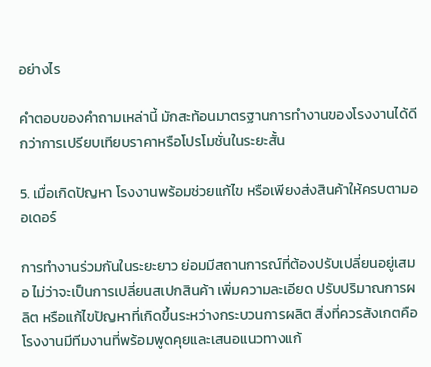อย่างไร

คำตอบของคำถามเหล่านี้ มักสะท้อนมาตรฐานการทำงานของโรงงานได้ดีกว่าการเปรียบเทียบราคาหรือโปรโมชั่นในระยะสั้น

5. เมื่อเกิดปัญหา โรงงานพร้อมช่วยแก้ไข หรือเพียงส่งสินค้าให้ครบตามออเดอร์

การทำงานร่วมกันในระยะยาว ย่อมมีสถานการณ์ที่ต้องปรับเปลี่ยนอยู่เสมอ ไม่ว่าจะเป็นการเปลี่ยนสเปกสินค้า เพิ่มความละเอียด ปรับปริมาณการผลิต หรือแก้ไขปัญหาที่เกิดขึ้นระหว่างกระบวนการผลิต สิ่งที่ควรสังเกตคือ โรงงานมีทีมงานที่พร้อมพูดคุยและเสนอแนวทางแก้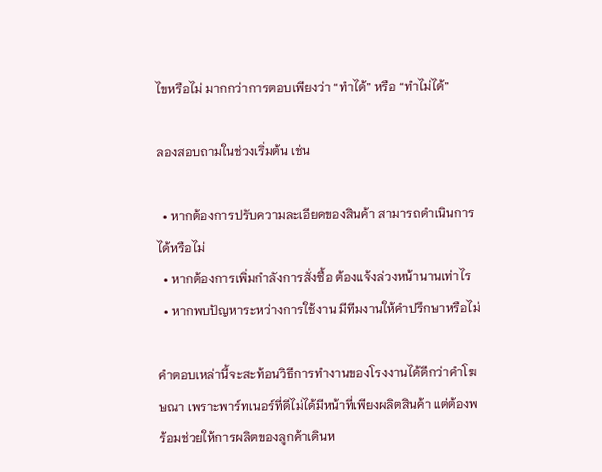ไขหรือไม่ มากกว่าการตอบเพียงว่า “ทำได้” หรือ “ทำไม่ได้”

ลองสอบถามในช่วงเริ่มต้น เช่น

  • หากต้องการปรับความละเอียดของสินค้า สามารถดำเนินการได้หรือไม่
  • หากต้องการเพิ่มกำลังการสั่งซื้อ ต้องแจ้งล่วงหน้านานเท่าไร
  • หากพบปัญหาระหว่างการใช้งาน มีทีมงานให้คำปรึกษาหรือไม่

คำตอบเหล่านี้จะสะท้อนวิธีการทำงานของโรงงานได้ดีกว่าคำโฆษณา เพราะพาร์ทเนอร์ที่ดีไม่ได้มีหน้าที่เพียงผลิตสินค้า แต่ต้องพร้อมช่วยให้การผลิตของลูกค้าเดินห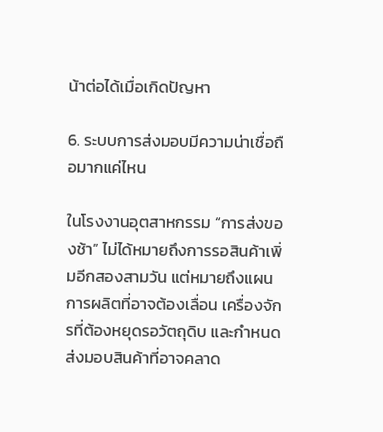น้าต่อได้เมื่อเกิดปัญหา

6. ระบบการส่งมอบมีความน่าเชื่อถือมากแค่ไหน

ในโรงงานอุตสาหกรรม “การส่งของช้า” ไม่ได้หมายถึงการรอสินค้าเพิ่มอีกสองสามวัน แต่หมายถึงแผนการผลิตที่อาจต้องเลื่อน เครื่องจักรที่ต้องหยุดรอวัตถุดิบ และกำหนดส่งมอบสินค้าที่อาจคลาด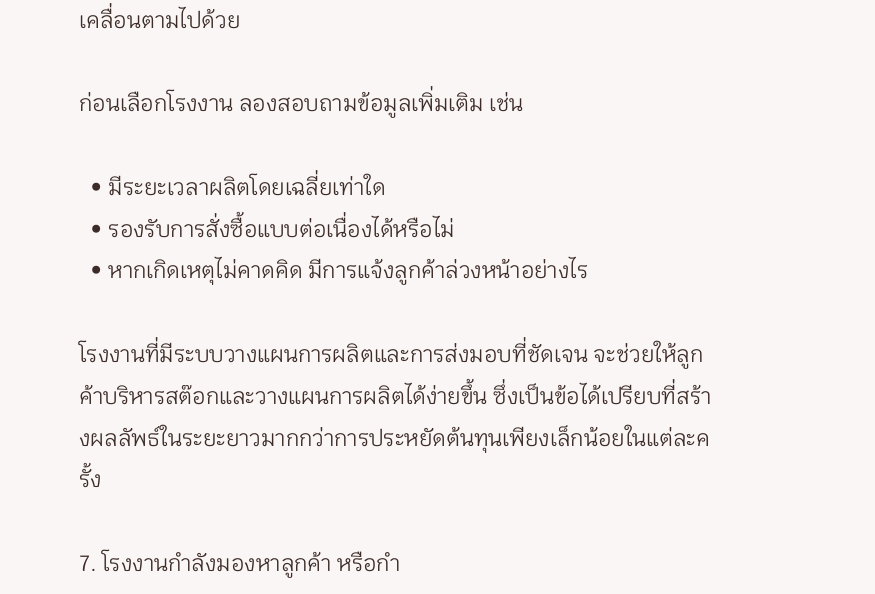เคลื่อนตามไปด้วย

ก่อนเลือกโรงงาน ลองสอบถามข้อมูลเพิ่มเติม เช่น

  • มีระยะเวลาผลิตโดยเฉลี่ยเท่าใด
  • รองรับการสั่งซื้อแบบต่อเนื่องได้หรือไม่
  • หากเกิดเหตุไม่คาดคิด มีการแจ้งลูกค้าล่วงหน้าอย่างไร

โรงงานที่มีระบบวางแผนการผลิตและการส่งมอบที่ชัดเจน จะช่วยให้ลูกค้าบริหารสต๊อกและวางแผนการผลิตได้ง่ายขึ้น ซึ่งเป็นข้อได้เปรียบที่สร้างผลลัพธ์ในระยะยาวมากกว่าการประหยัดต้นทุนเพียงเล็กน้อยในแต่ละครั้ง

7. โรงงานกำลังมองหาลูกค้า หรือกำ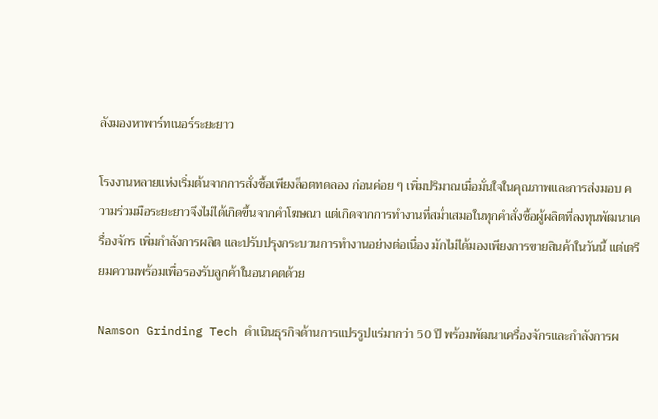ลังมองหาพาร์ทเนอร์ระยะยาว

โรงงานหลายแห่งเริ่มต้นจากการสั่งซื้อเพียงล็อตทดลอง ก่อนค่อย ๆ เพิ่มปริมาณเมื่อมั่นใจในคุณภาพและการส่งมอบ ความร่วมมือระยะยาวจึงไม่ได้เกิดขึ้นจากคำโฆษณา แต่เกิดจากการทำงานที่สม่ำเสมอในทุกคำสั่งซื้อผู้ผลิตที่ลงทุนพัฒนาเครื่องจักร เพิ่มกำลังการผลิต และปรับปรุงกระบวนการทำงานอย่างต่อเนื่อง มักไม่ได้มองเพียงการขายสินค้าในวันนี้ แต่เตรียมความพร้อมเพื่อรองรับลูกค้าในอนาคตด้วย

Namson Grinding Tech ดำเนินธุรกิจด้านการแปรรูปแร่มากว่า 50 ปี พร้อมพัฒนาเครื่องจักรและกำลังการผ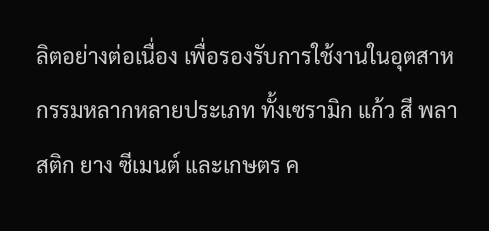ลิตอย่างต่อเนื่อง เพื่อรองรับการใช้งานในอุตสาหกรรมหลากหลายประเภท ทั้งเซรามิก แก้ว สี พลาสติก ยาง ซีเมนต์ และเกษตร ค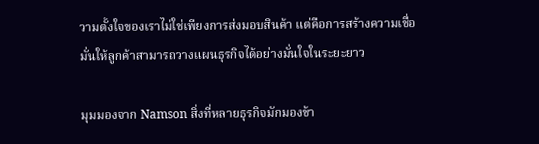วามตั้งใจของเราไม่ใช่เพียงการส่งมอบสินค้า แต่คือการสร้างความเชื่อมั่นให้ลูกค้าสามารถวางแผนธุรกิจได้อย่างมั่นใจในระยะยาว

มุมมองจาก Namson สิ่งที่หลายธุรกิจมักมองข้า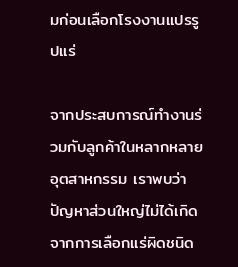มก่อนเลือกโรงงานแปรรูปแร่

จากประสบการณ์ทำงานร่วมกับลูกค้าในหลากหลายอุตสาหกรรม เราพบว่าปัญหาส่วนใหญ่ไม่ได้เกิดจากการเลือกแร่ผิดชนิด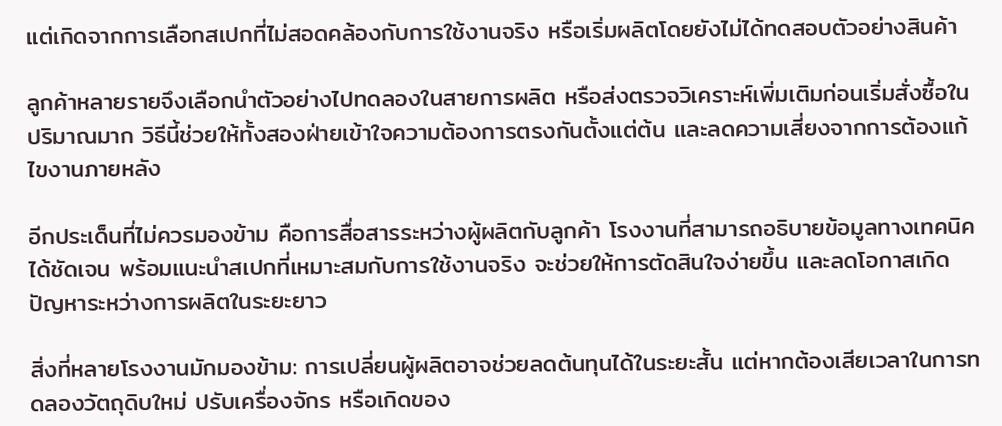แต่เกิดจากการเลือกสเปกที่ไม่สอดคล้องกับการใช้งานจริง หรือเริ่มผลิตโดยยังไม่ได้ทดสอบตัวอย่างสินค้า

ลูกค้าหลายรายจึงเลือกนำตัวอย่างไปทดลองในสายการผลิต หรือส่งตรวจวิเคราะห์เพิ่มเติมก่อนเริ่มสั่งซื้อในปริมาณมาก วิธีนี้ช่วยให้ทั้งสองฝ่ายเข้าใจความต้องการตรงกันตั้งแต่ต้น และลดความเสี่ยงจากการต้องแก้ไขงานภายหลัง

อีกประเด็นที่ไม่ควรมองข้าม คือการสื่อสารระหว่างผู้ผลิตกับลูกค้า โรงงานที่สามารถอธิบายข้อมูลทางเทคนิคได้ชัดเจน พร้อมแนะนำสเปกที่เหมาะสมกับการใช้งานจริง จะช่วยให้การตัดสินใจง่ายขึ้น และลดโอกาสเกิดปัญหาระหว่างการผลิตในระยะยาว

สิ่งที่หลายโรงงานมักมองข้าม: การเปลี่ยนผู้ผลิตอาจช่วยลดต้นทุนได้ในระยะสั้น แต่หากต้องเสียเวลาในการทดลองวัตถุดิบใหม่ ปรับเครื่องจักร หรือเกิดของ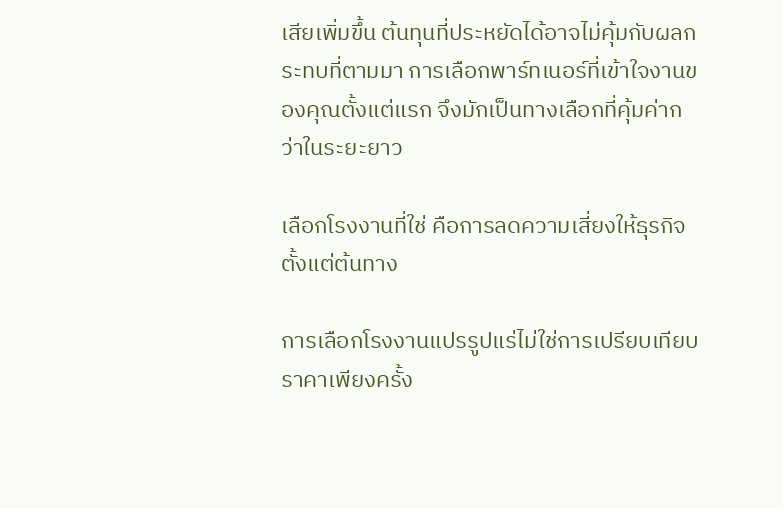เสียเพิ่มขึ้น ต้นทุนที่ประหยัดได้อาจไม่คุ้มกับผลกระทบที่ตามมา การเลือกพาร์ทเนอร์ที่เข้าใจงานของคุณตั้งแต่แรก จึงมักเป็นทางเลือกที่คุ้มค่ากว่าในระยะยาว

เลือกโรงงานที่ใช่ คือการลดความเสี่ยงให้ธุรกิจตั้งแต่ต้นทาง

การเลือกโรงงานแปรรูปแร่ไม่ใช่การเปรียบเทียบราคาเพียงครั้ง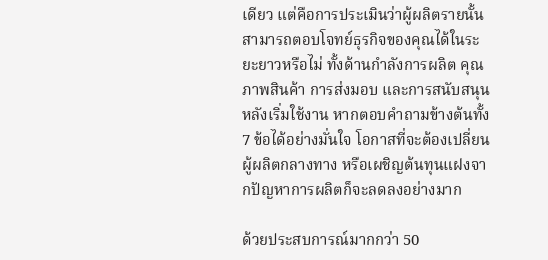เดียว แต่คือการประเมินว่าผู้ผลิตรายนั้นสามารถตอบโจทย์ธุรกิจของคุณได้ในระยะยาวหรือไม่ ทั้งด้านกำลังการผลิต คุณภาพสินค้า การส่งมอบ และการสนับสนุนหลังเริ่มใช้งาน หากตอบคำถามข้างต้นทั้ง 7 ข้อได้อย่างมั่นใจ โอกาสที่จะต้องเปลี่ยนผู้ผลิตกลางทาง หรือเผชิญต้นทุนแฝงจากปัญหาการผลิตก็จะลดลงอย่างมาก

ด้วยประสบการณ์มากกว่า 50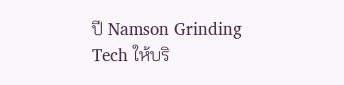ปี Namson Grinding Tech ให้บริ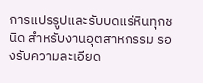การแปรรูปและรับบดแร่หินทุกชนิด สำหรับงานอุตสาหกรรม รองรับความละเอียด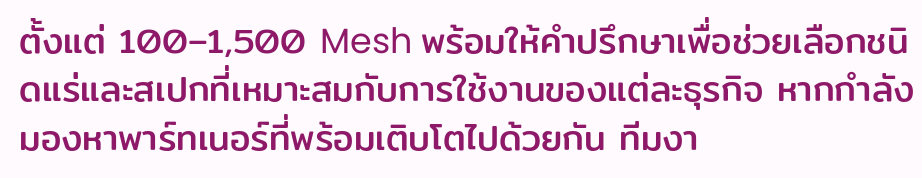ตั้งแต่ 100–1,500 Mesh พร้อมให้คำปรึกษาเพื่อช่วยเลือกชนิดแร่และสเปกที่เหมาะสมกับการใช้งานของแต่ละธุรกิจ หากกำลังมองหาพาร์ทเนอร์ที่พร้อมเติบโตไปด้วยกัน ทีมงา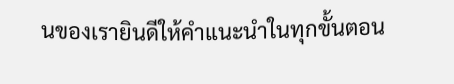นของเรายินดีให้คำแนะนำในทุกขั้นตอน